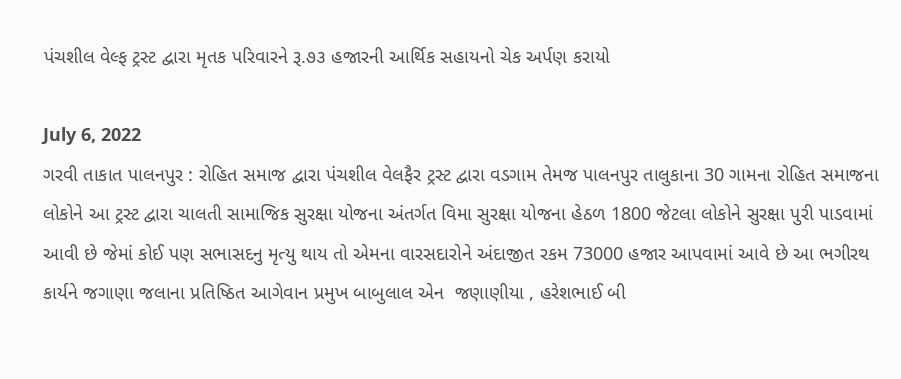પંચશીલ વેલ્ફ ટ્રસ્ટ દ્વારા મૃતક પરિવારને રૂ.૭૩ હજારની આર્થિક સહાયનો ચેક અર્પણ કરાયો

July 6, 2022
ગરવી તાકાત પાલનપુર : રોહિત સમાજ દ્વારા પંચશીલ વેલફૈર ટ્રસ્ટ દ્વારા વડગામ તેમજ પાલનપુર તાલુકાના 30 ગામના રોહિત સમાજના લોકોને આ ટ્રસ્ટ દ્વારા ચાલતી સામાજિક સુરક્ષા યોજના અંતર્ગત વિમા સુરક્ષા યોજના હેઠળ 1800 જેટલા લોકોને સુરક્ષા પુરી પાડવામાં આવી છે જેમાં કોઈ પણ સભાસદનુ મૃત્યુ થાય તો એમના વારસદારોને અંદાજીત રકમ 73000 હજાર આપવામાં આવે છે આ ભગીરથ કાર્યને જગાણા જલાના પ્રતિષ્ઠિત આગેવાન પ્રમુખ બાબુલાલ એન  જણાણીયા , હરેશભાઈ બી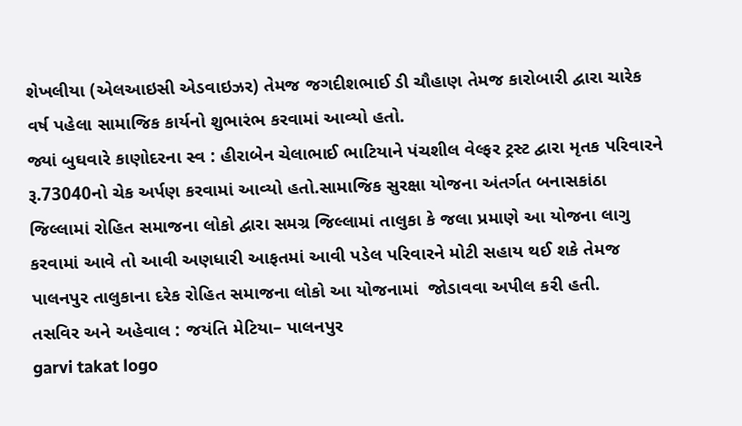શેખલીયા (એલઆઇસી એડવાઇઝર) તેમજ જગદીશભાઈ ડી ચૌહાણ તેમજ કારોબારી દ્વારા ચારેક વર્ષ પહેલા સામાજિક કાર્યનો શુભારંભ કરવામાં આવ્યો હતો.
જ્યાં બુઘવારે કાણોદરના સ્વ : હીરાબેન ચેલાભાઈ ભાટિયાને પંચશીલ વેલ્ફર ટ્રસ્ટ દ્વારા મૃતક પરિવારને રૂ.73040નો ચેક અર્પણ કરવામાં આવ્યો હતો.સામાજિક સુરક્ષા યોજના અંતર્ગત બનાસકાંઠા જિલ્લામાં રોહિત સમાજના લોકો દ્વારા સમગ્ર જિલ્લામાં તાલુકા કે જલા પ્રમાણે આ યોજના લાગુ કરવામાં આવે તો આવી અણધારી આફતમાં આવી પડેલ પરિવારને મોટી સહાય થઈ શકે તેમજ પાલનપુર તાલુકાના દરેક રોહિત સમાજના લોકો આ યોજનામાં  જોડાવવા અપીલ કરી હતી.
તસવિર અને અહેવાલ : જયંતિ મેટિયા– પાલનપુર
garvi takat logo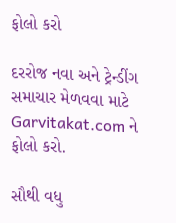ફોલો કરો

દરરોજ નવા અને ટ્રેન્ડીંગ સમાચાર મેળવવા માટે Garvitakat.com ને ફોલો કરો.

સૌથી વધુ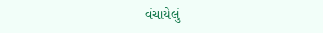વંચાયેલું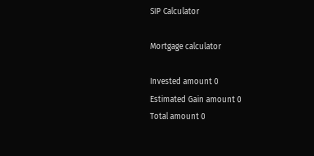SIP Calculator

Mortgage calculator

Invested amount 0
Estimated Gain amount 0
Total amount 0